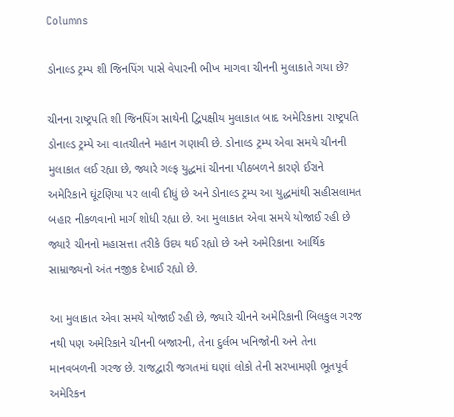Columns

ડોનાલ્ડ ટ્રમ્પ શી જિનપિંગ પાસે વેપારની ભીખ માગવા ચીનની મુલાકાતે ગયા છે?

ચીનના રાષ્ટ્રપતિ શી જિનપિંગ સાથેની દ્વિપક્ષીય મુલાકાત બાદ અમેરિકાના રાષ્ટ્રપતિ ડોનાલ્ડ ટ્રમ્પે આ વાતચીતને મહાન ગણાવી છે. ડોનાલ્ડ ટ્રમ્પ એવા સમયે ચીનની મુલાકાત લઈ રહ્યા છે, જ્યારે ગલ્ફ યુદ્ધમાં ચીનના પીઠબળને કારણે ઈરાને અમેરિકાને ઘૂંટણિયા પર લાવી દીધું છે અને ડોનાલ્ડ ટ્રમ્પ આ યુદ્ધમાંથી સહીસલામત બહાર નીકળવાનો માર્ગ શોધી રહ્યા છે. આ મુલાકાત એવા સમયે યોજાઈ રહી છે જ્યારે ચીનનો મહાસત્તા તરીકે ઉદય થઈ રહ્યો છે અને અમેરિકાના આર્થિક સામ્રાજ્યનો અંત નજીક દેખાઈ રહ્યો છે.

આ મુલાકાત એવા સમયે યોજાઈ રહી છે, જ્યારે ચીનને અમેરિકાની બિલકુલ ગરજ નથી પણ અમેરિકાને ચીનની બજારની, તેના દુર્લભ ખનિજોની અને તેના માનવબળની ગરજ છે. રાજદ્વારી જગતમાં ઘણાં લોકો તેની સરખામણી ભૂતપૂર્વ અમેરિકન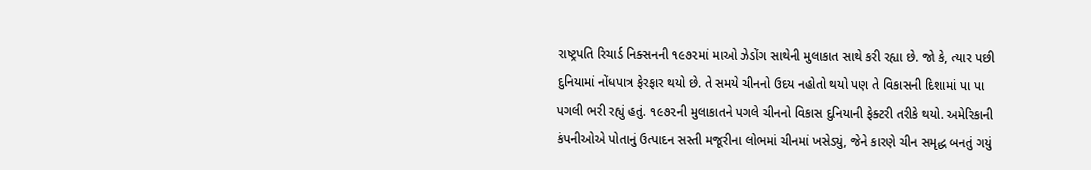રાષ્ટ્રપતિ રિચાર્ડ નિક્સનની ૧૯૭૨માં માઓ ઝેડોંગ સાથેની મુલાકાત સાથે કરી રહ્યા છે. જો કે, ત્યાર પછી દુનિયામાં નોંધપાત્ર ફેરફાર થયો છે. તે સમયે ચીનનો ઉદય નહોતો થયો પણ તે વિકાસની દિશામાં પા પા પગલી ભરી રહ્યું હતું. ૧૯૭૨ની મુલાકાતને પગલે ચીનનો વિકાસ દુનિયાની ફેક્ટરી તરીકે થયો. અમેરિકાની કંપનીઓએ પોતાનું ઉત્પાદન સસ્તી મજૂરીના લોભમાં ચીનમાં ખસેડ્યું, જેને કારણે ચીન સમૃદ્ધ બનતું ગયું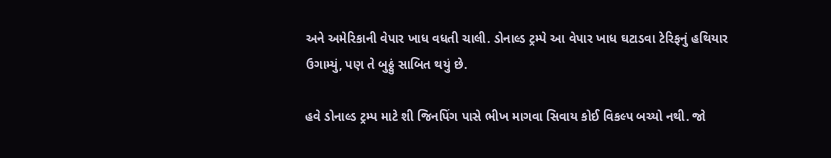અને અમેરિકાની વેપાર ખાધ વધતી ચાલી. ડોનાલ્ડ ટ્રમ્પે આ વેપાર ખાધ ઘટાડવા ટેરિફનું હથિયાર ઉગામ્યું, પણ તે બુઠ્ઠું સાબિત થયું છે.

હવે ડોનાલ્ડ ટ્રમ્પ માટે શી જિનપિંગ પાસે ભીખ માગવા સિવાય કોઈ વિકલ્પ બચ્યો નથી. જો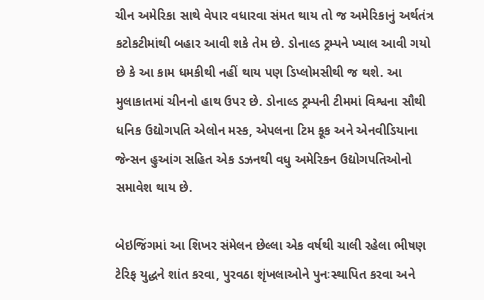ચીન અમેરિકા સાથે વેપાર વધારવા સંમત થાય તો જ અમેરિકાનું અર્થતંત્ર કટોકટીમાંથી બહાર આવી શકે તેમ છે. ડોનાલ્ડ ટ્રમ્પને ખ્યાલ આવી ગયો છે કે આ કામ ધમકીથી નહીં થાય પણ ડિપ્લોમસીથી જ થશે. આ મુલાકાતમાં ચીનનો હાથ ઉપર છે. ડોનાલ્ડ ટ્રમ્પની ટીમમાં વિશ્વના સૌથી ધનિક ઉદ્યોગપતિ એલોન મસ્ક, એપલના ટિમ કૂક અને એનવીડિયાના જેન્સન હુઆંગ સહિત એક ડઝનથી વધુ અમેરિકન ઉદ્યોગપતિઓનો સમાવેશ થાય છે.

બેઇજિંગમાં આ શિખર સંમેલન છેલ્લા એક વર્ષથી ચાલી રહેલા ભીષણ ટેરિફ યુદ્ધને શાંત કરવા, પુરવઠા શૃંખલાઓને પુનઃસ્થાપિત કરવા અને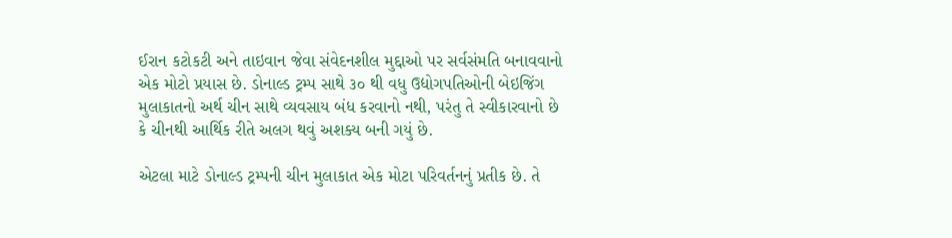ઈરાન કટોકટી અને તાઇવાન જેવા સંવેદનશીલ મુદ્દાઓ પર સર્વસંમતિ બનાવવાનો એક મોટો પ્રયાસ છે. ડોનાલ્ડ ટ્રમ્પ સાથે ૩૦ થી વધુ ઉદ્યોગપતિઓની બેઇજિંગ મુલાકાતનો અર્થ ચીન સાથે વ્યવસાય બંધ કરવાનો નથી, પરંતુ તે સ્વીકારવાનો છે કે ચીનથી આર્થિક રીતે અલગ થવું અશક્ય બની ગયું છે.

એટલા માટે ડોનાલ્ડ ટ્રમ્પની ચીન મુલાકાત એક મોટા પરિવર્તનનું પ્રતીક છે. તે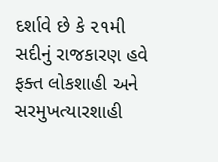દર્શાવે છે કે ૨૧મી સદીનું રાજકારણ હવે ફક્ત લોકશાહી અને સરમુખત્યારશાહી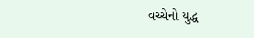વચ્ચેનો યુદ્ધ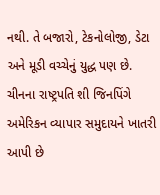નથી. તે બજારો, ટેકનોલોજી, ડેટા અને મૂડી વચ્ચેનું યુદ્ધ પણ છે. ચીનના રાષ્ટ્રપતિ શી જિનપિંગે અમેરિકન વ્યાપાર સમુદાયને ખાતરી આપી છે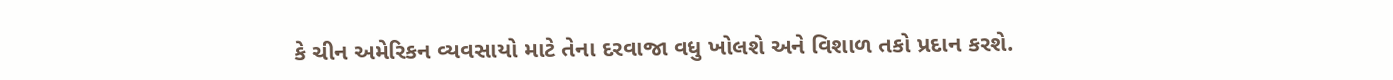કે ચીન અમેરિકન વ્યવસાયો માટે તેના દરવાજા વધુ ખોલશે અને વિશાળ તકો પ્રદાન કરશે.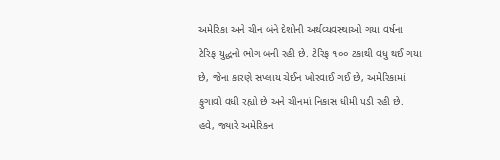અમેરિકા અને ચીન બંને દેશોની અર્થવ્યવસ્થાઓ ગયા વર્ષના ટેરિફ યુદ્ધનો ભોગ બની રહી છે. ટેરિફ ૧૦૦ ટકાથી વધુ થઈ ગયા છે, જેના કારણે સપ્લાય ચેઈન ખોરવાઈ ગઈ છે, અમેરિકામાં ફુગાવો વધી રહ્યો છે અને ચીનમાં નિકાસ ધીમી પડી રહી છે. હવે, જ્યારે અમેરિકન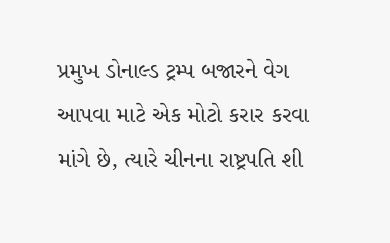પ્રમુખ ડોનાલ્ડ ટ્રમ્પ બજારને વેગ આપવા માટે એક મોટો કરાર કરવા માંગે છે, ત્યારે ચીનના રાષ્ટ્રપતિ શી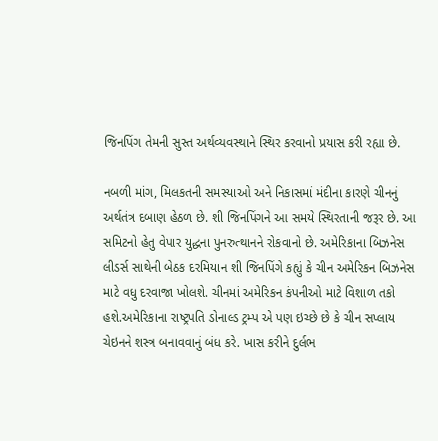જિનપિંગ તેમની સુસ્ત અર્થવ્યવસ્થાને સ્થિર કરવાનો પ્રયાસ કરી રહ્યા છે.

નબળી માંગ, મિલકતની સમસ્યાઓ અને નિકાસમાં મંદીના કારણે ચીનનું અર્થતંત્ર દબાણ હેઠળ છે. શી જિનપિંગને આ સમયે સ્થિરતાની જરૂર છે. આ સમિટનો હેતુ વેપાર યુદ્ધના પુનરુત્થાનને રોકવાનો છે. અમેરિકાના બિઝનેસ લીડર્સ સાથેની બેઠક દરમિયાન શી જિનપિંગે કહ્યું કે ચીન અમેરિકન બિઝનેસ માટે વધુ દરવાજા ખોલશે. ચીનમાં અમેરિકન કંપનીઓ માટે વિશાળ તકો હશે.અમેરિકાના રાષ્ટ્રપતિ ડોનાલ્ડ ટ્રમ્પ એ પણ ઇચ્છે છે કે ચીન સપ્લાય ચેઇનને શસ્ત્ર બનાવવાનું બંધ કરે. ખાસ કરીને દુર્લભ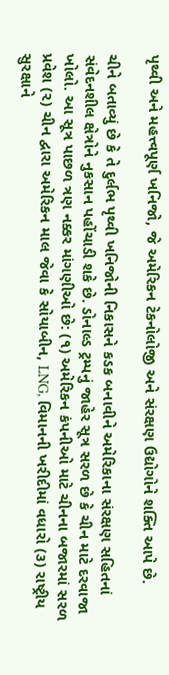પૃથ્વી અને મહત્ત્વપૂર્ણ ખનિજો, જે અમેરિકન ટેકનોલોજી અને સંરક્ષણ ઉદ્યોગોને શક્તિ આપે છે.

ચીને બતાવ્યું છે કે તે દુર્લભ પૃથ્વી ખનિજોની નિકાસને કડક બનાવીને અમેરિકાના સંરક્ષણ સહિતનાં સંવેદનશીલ ક્ષેત્રોને નુકસાન પહોંચાડી શકે છે. ડોનાલ્ડ ટ્રમ્પનું જાહેર સૂત્ર સરળ છે કે ચીન માટે દરવાજા ખોલો. આ સૂત્ર પાછળ ત્રણ નક્કર માંગણીઓ છે: (૧) અમેરિકન કંપનીઓ માટે ચીનના બજારમાં સરળ પ્રવેશ (૨) ચીન દ્વારા અમેરિકન માલ જેવા કે સોયાબીન, LNG, વિમાનની ખરીદીમાં વધારો (૩) રાષ્ટ્રીય સુરક્ષાને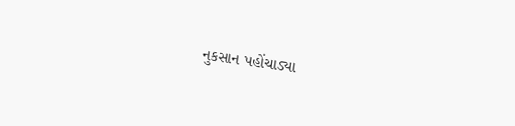નુકસાન પહોંચાડ્યા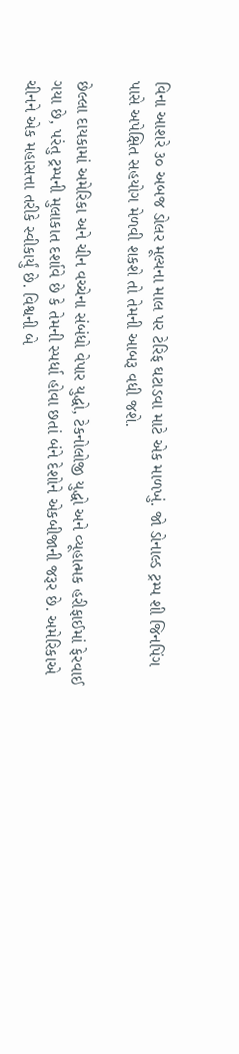વિના આશરે ૩૦ અબજ ડોલર મૂલ્યના માલ પર ટેરિફ ઘટાડવા માટે એક માળખું. જો ડોનાલ્ડ ટ્રમ્પ શી જિનપિંગ પાસે અપેક્ષિત સહયોગ મેળવી શકશે તો તેમની આબરૂ વધી જશે.

છેલ્લા દાયકામાં અમેરિકા અને ચીન વચ્ચેના સંબંધો વેપાર યુદ્ધો, ટેકનોલોજી યુદ્ધો અને વ્યૂહાત્મક હરીફાઈમાં ફેરવાઈ ગયા છે, પરંતુ ટ્રમ્પની મુલાકાત દર્શાવે છે કે તેમની સ્પર્ધા હોવા છતાં બંને દેશોને એકબીજાની જરૂર છે. અમેરિકાએ ચીનને એક મહાસત્તા તરીકે સ્વીકાર્યું છે. વિશ્વની બે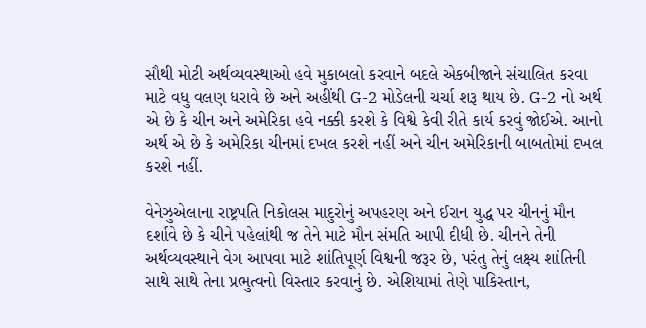સૌથી મોટી અર્થવ્યવસ્થાઓ હવે મુકાબલો કરવાને બદલે એકબીજાને સંચાલિત કરવા માટે વધુ વલણ ધરાવે છે અને અહીંથી G-2 મોડેલની ચર્ચા શરૂ થાય છે. G-2 નો અર્થ એ છે કે ચીન અને અમેરિકા હવે નક્કી કરશે કે વિશ્વે કેવી રીતે કાર્ય કરવું જોઈએ. આનો અર્થ એ છે કે અમેરિકા ચીનમાં દખલ કરશે નહીં અને ચીન અમેરિકાની બાબતોમાં દખલ કરશે નહીં.

વેનેઝુએલાના રાષ્ટ્રપતિ નિકોલસ માદુરોનું અપહરણ અને ઈરાન યુદ્ધ પર ચીનનું મૌન દર્શાવે છે કે ચીને પહેલાંથી જ તેને માટે મૌન સંમતિ આપી દીધી છે. ચીનને તેની અર્થવ્યવસ્થાને વેગ આપવા માટે શાંતિપૂર્ણ વિશ્વની જરૂર છે, પરંતુ તેનું લક્ષ્ય શાંતિની સાથે સાથે તેના પ્રભુત્વનો વિસ્તાર કરવાનું છે. એશિયામાં તેણે પાકિસ્તાન,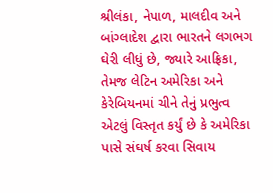શ્રીલંકા, નેપાળ, માલદીવ અને બાંગ્લાદેશ દ્વારા ભારતને લગભગ ઘેરી લીધું છે, જ્યારે આફ્રિકા, તેમજ લેટિન અમેરિકા અને કેરેબિયનમાં ચીને તેનું પ્રભુત્વ એટલું વિસ્તૃત કર્યું છે કે અમેરિકા પાસે સંઘર્ષ કરવા સિવાય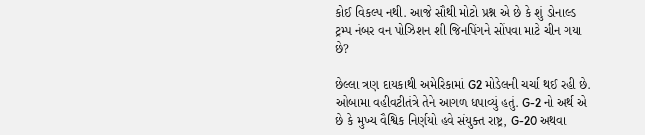કોઈ વિકલ્પ નથી. આજે સૌથી મોટો પ્રશ્ન એ છે કે શું ડોનાલ્ડ ટ્રમ્પ નંબર વન પોઝિશન શી જિનપિંગને સોંપવા માટે ચીન ગયા છે?

છેલ્લા ત્રણ દાયકાથી અમેરિકામાં G2 મોડેલની ચર્ચા થઈ રહી છે. ઓબામા વહીવટીતંત્રે તેને આગળ ધપાવ્યું હતું. G-2 નો અર્થ એ છે કે મુખ્ય વૈશ્વિક નિર્ણયો હવે સંયુક્ત રાષ્ટ્ર, G-20 અથવા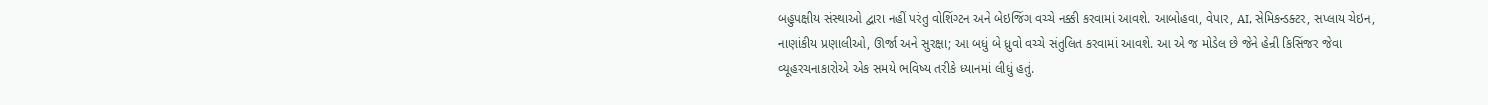બહુપક્ષીય સંસ્થાઓ દ્વારા નહીં પરંતુ વોશિંગ્ટન અને બેઇજિંગ વચ્ચે નક્કી કરવામાં આવશે. આબોહવા, વેપાર, AI, સેમિકન્ડક્ટર, સપ્લાય ચેઇન, નાણાંકીય પ્રણાલીઓ, ઊર્જા અને સુરક્ષા; આ બધું બે ધ્રુવો વચ્ચે સંતુલિત કરવામાં આવશે. આ એ જ મોડેલ છે જેને હેન્રી કિસિંજર જેવા વ્યૂહરચનાકારોએ એક સમયે ભવિષ્ય તરીકે ધ્યાનમાં લીધું હતું.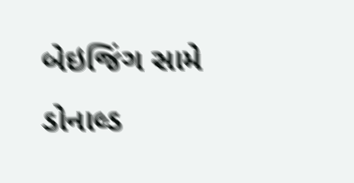બેઇજિંગ સામે ડોનાલ્ડ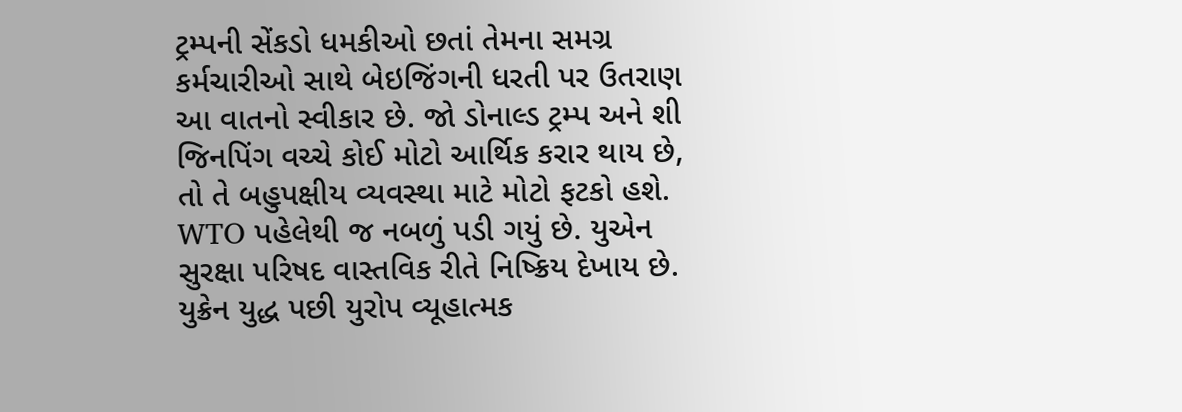ટ્રમ્પની સેંકડો ધમકીઓ છતાં તેમના સમગ્ર કર્મચારીઓ સાથે બેઇજિંગની ધરતી પર ઉતરાણ આ વાતનો સ્વીકાર છે. જો ડોનાલ્ડ ટ્રમ્પ અને શી જિનપિંગ વચ્ચે કોઈ મોટો આર્થિક કરાર થાય છે, તો તે બહુપક્ષીય વ્યવસ્થા માટે મોટો ફટકો હશે. WTO પહેલેથી જ નબળું પડી ગયું છે. યુએન સુરક્ષા પરિષદ વાસ્તવિક રીતે નિષ્ક્રિય દેખાય છે. યુક્રેન યુદ્ધ પછી યુરોપ વ્યૂહાત્મક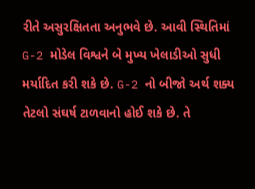રીતે અસુરક્ષિતતા અનુભવે છે. આવી સ્થિતિમાં G-2 મોડેલ વિશ્વને બે મુખ્ય ખેલાડીઓ સુધી મર્યાદિત કરી શકે છે. G-2 નો બીજો અર્થ શક્ય તેટલો સંઘર્ષ ટાળવાનો હોઈ શકે છે. તે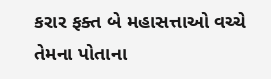કરાર ફક્ત બે મહાસત્તાઓ વચ્ચે તેમના પોતાના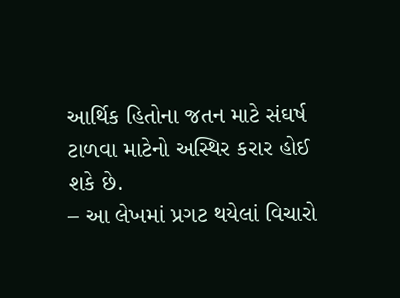આર્થિક હિતોના જતન માટે સંઘર્ષ ટાળવા માટેનો અસ્થિર કરાર હોઈ શકે છે.
– આ લેખમાં પ્રગટ થયેલાં વિચારો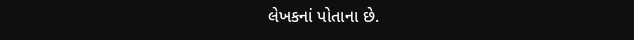લેખકનાં પોતાના છે.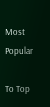Most Popular

To Top